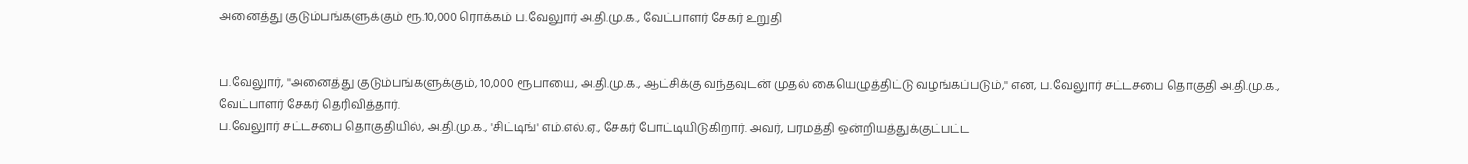அனைத்து குடும்பங்களுக்கும் ரூ.10,000 ரொக்கம் ப.வேலுார் அ.தி.மு.க., வேட்பாளர் சேகர் உறுதி


ப.வேலுார், ''அனைத்து குடும்பங்களுக்கும், 10,000 ரூபாயை, அ.தி.மு.க., ஆட்சிக்கு வந்தவுடன் முதல் கையெழுத்திட்டு வழங்கப்படும்,'' என, ப.வேலுார் சட்டசபை தொகுதி அ.தி.மு.க., வேட்பாளர் சேகர் தெரிவித்தார்.
ப.வேலுார் சட்டசபை தொகுதியில், அ.தி.மு.க., 'சிட்டிங்' எம்.எல்.ஏ., சேகர் போட்டியிடுகிறார். அவர், பரமத்தி ஒன்றியத்துக்குட்பட்ட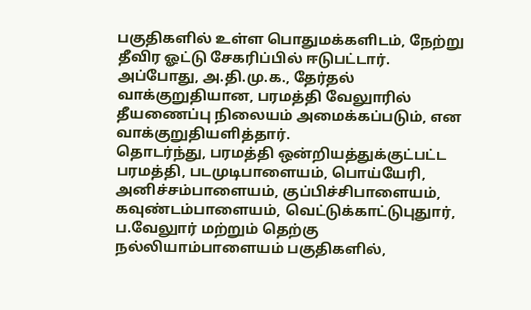பகுதிகளில் உள்ள பொதுமக்களிடம், நேற்று தீவிர ஓட்டு சேகரிப்பில் ஈடுபட்டார். அப்போது, அ.தி.மு.க., தேர்தல் வாக்குறுதியான, பரமத்தி வேலுாரில் தீயணைப்பு நிலையம் அமைக்கப்படும், என வாக்குறுதியளித்தார்.
தொடர்ந்து, பரமத்தி ஒன்றியத்துக்குட்பட்ட பரமத்தி, படமுடிபாளையம், பொய்யேரி, அனிச்சம்பாளையம், குப்பிச்சிபாளையம், கவுண்டம்பாளையம், வெட்டுக்காட்டுபுதுார், ப.வேலுார் மற்றும் தெற்கு நல்லியாம்பாளையம் பகுதிகளில்,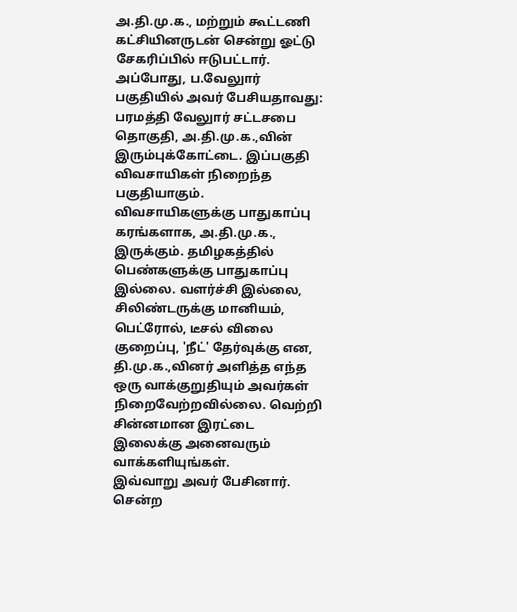அ.தி.மு.க., மற்றும் கூட்டணி கட்சியினருடன் சென்று ஓட்டு சேகரிப்பில் ஈடுபட்டார்.
அப்போது, ப.வேலுார் பகுதியில் அவர் பேசியதாவது:
பரமத்தி வேலுார் சட்டசபை தொகுதி, அ.தி.மு.க.,வின் இரும்புக்கோட்டை. இப்பகுதி விவசாயிகள் நிறைந்த பகுதியாகும். விவசாயிகளுக்கு பாதுகாப்பு கரங்களாக, அ.தி.மு.க., இருக்கும். தமிழகத்தில் பெண்களுக்கு பாதுகாப்பு இல்லை. வளர்ச்சி இல்லை, சிலிண்டருக்கு மானியம், பெட்ரோல், டீசல் விலை குறைப்பு, 'நீட்' தேர்வுக்கு என, தி.மு.க.,வினர் அளித்த எந்த ஒரு வாக்குறுதியும் அவர்கள் நிறைவேற்றவில்லை. வெற்றி சின்னமான இரட்டை இலைக்கு அனைவரும் வாக்களியுங்கள்.
இவ்வாறு அவர் பேசினார்.
சென்ற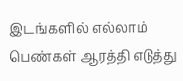இடங்களில் எல்லாம் பெண்கள் ஆரத்தி எடுத்து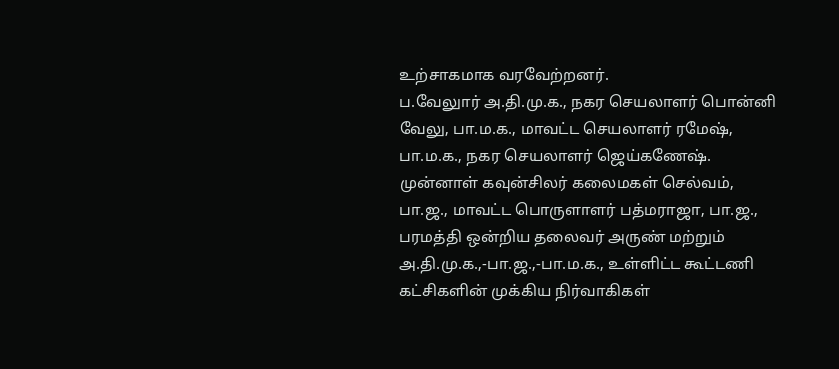உற்சாகமாக வரவேற்றனர்.
ப.வேலுார் அ.தி.மு.க., நகர செயலாளர் பொன்னி வேலு, பா.ம.க., மாவட்ட செயலாளர் ரமேஷ், பா.ம.க., நகர செயலாளர் ஜெய்கணேஷ். முன்னாள் கவுன்சிலர் கலைமகள் செல்வம், பா.ஜ., மாவட்ட பொருளாளர் பத்மராஜா, பா.ஜ., பரமத்தி ஒன்றிய தலைவர் அருண் மற்றும் அ.தி.மு.க.,-பா.ஜ.,-பா.ம.க., உள்ளிட்ட கூட்டணி கட்சிகளின் முக்கிய நிர்வாகிகள்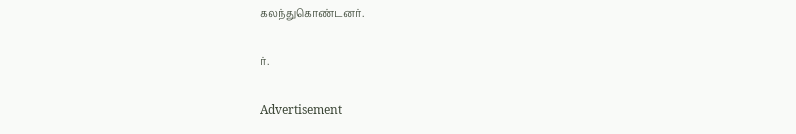கலந்துகொண்டனர்.

ர்.

Advertisement